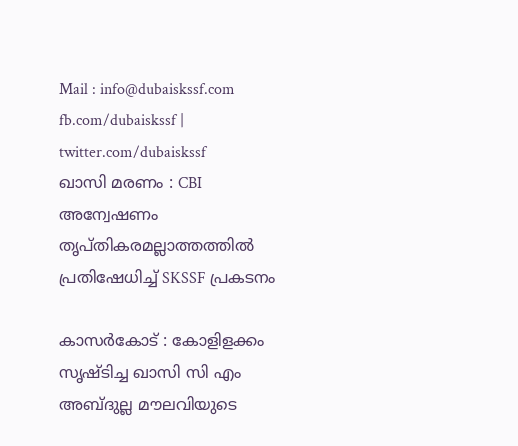Mail : info@dubaiskssf.com
fb.com/dubaiskssf | twitter.com/dubaiskssf
ഖാസി മരണം : CBI അന്വേഷണം തൃപ്തികരമല്ലാത്തത്തില്‍ പ്രതിഷേധിച്ച് SKSSF പ്രകടനം

കാസര്‍കോട് : കോളിളക്കം സൃഷ്ടിച്ച ഖാസി സി എം അബ്ദുല്ല മൗലവിയുടെ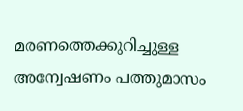മരണത്തെക്കുറിച്ചുള്ള അന്വേഷണം പത്തുമാസം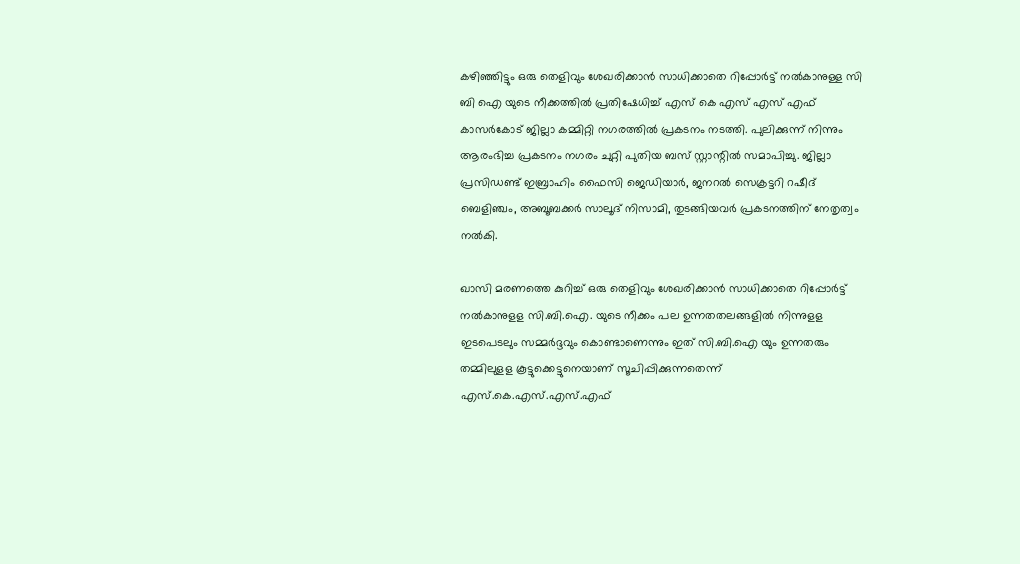കഴിഞ്ഞിട്ടും ഒരു തെളിവും ശേഖരിക്കാന്‍ സാധിക്കാതെ റിപ്പോര്‍ട്ട് നല്‍കാനുള്ള സി ബി ഐ യുടെ നീക്കത്തില്‍ പ്രതിഷേധിച്ച് എസ് കെ എസ് എസ് എഫ് കാസര്‍കോട് ജില്ലാ കമ്മിറ്റി നഗരത്തില്‍ പ്രകടനം നടത്തി. പുലിക്കുന്ന് നിന്നും ആരംഭിച്ച പ്രകടനം നഗരം ചുറ്റി പുതിയ ബസ് സ്റ്റാന്റില്‍ സമാപിച്ചു. ജില്ലാ പ്രസിഡണ്ട് ഇബ്രാഹിം ഫൈസി ജെഡിയാര്‍, ജനറല്‍ സെക്രട്ടറി റഷീദ് ബെളിഞ്ചം, അബൂബക്കര്‍ സാലൂദ് നിസാമി, തുടങ്ങിയവര്‍ പ്രകടനത്തിന് നേതൃത്വം നല്‍കി.

ഖാസി മരണത്തെ കുറിച്ച് ഒരു തെളിവും ശേഖരിക്കാന്‍ സാധിക്കാതെ റിപ്പോര്‍ട്ട് നല്‍കാനുളള സി.ബി.ഐ. യുടെ നീക്കം പല ഉന്നതതലങ്ങളില്‍ നിന്നുളള ഇടപെടലും സമ്മര്‍ദ്ദവും കൊണ്ടാണെന്നും ഇത് സി.ബി.ഐ യും ഉന്നതരും തമ്മിലുളള കൂട്ടുക്കെട്ടുനെയാണ് സൂചിപ്പിക്കുന്നതെന്ന് എസ്.കെ.എസ്.എസ്.എഫ്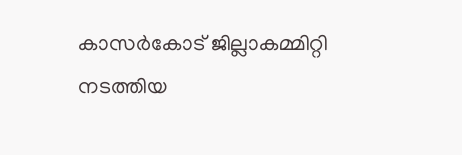കാസര്‍കോട് ജില്ലാകമ്മിറ്റി നടത്തിയ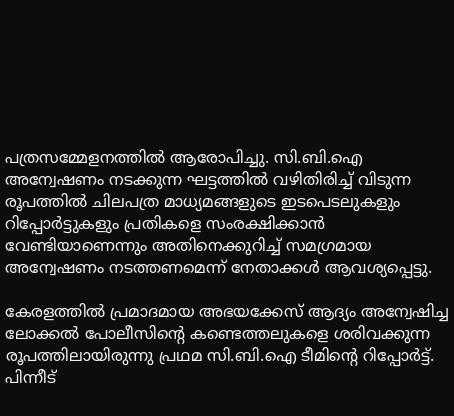പത്രസമ്മേളനത്തില്‍ ആരോപിച്ചു. സി.ബി.ഐ അന്വേഷണം നടക്കുന്ന ഘട്ടത്തില്‍ വഴിതിരിച്ച് വിടുന്ന രൂപത്തില്‍ ചിലപത്ര മാധ്യമങ്ങളുടെ ഇടപെടലുകളും റിപ്പോര്‍ട്ടുകളും പ്രതികളെ സംരക്ഷിക്കാന്‍ വേണ്ടിയാണെന്നും അതിനെക്കുറിച്ച് സമഗ്രമായ അന്വേഷണം നടത്തണമെന്ന് നേതാക്കള്‍ ആവശ്യപ്പെട്ടു.

കേരളത്തില്‍ പ്രമാദമായ അഭയക്കേസ് ആദ്യം അന്വേഷിച്ച ലോക്കല്‍ പോലീസിന്റെ കണ്ടെത്തലുകളെ ശരിവക്കുന്ന രൂപത്തിലായിരുന്നു പ്രഥമ സി.ബി.ഐ ടീമിന്റെ റിപ്പോര്‍ട്ട്. പിന്നീട്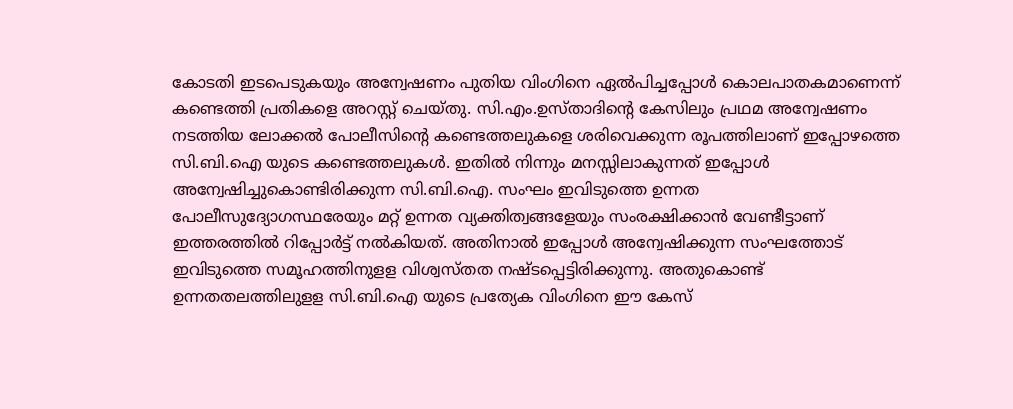കോടതി ഇടപെടുകയും അന്വേഷണം പുതിയ വിംഗിനെ ഏല്‍പിച്ചപ്പോള്‍ കൊലപാതകമാണെന്ന് കണ്ടെത്തി പ്രതികളെ അറസ്റ്റ് ചെയ്തു. സി.എം.ഉസ്താദിന്റെ കേസിലും പ്രഥമ അന്വേഷണം നടത്തിയ ലോക്കല്‍ പോലീസിന്റെ കണ്ടെത്തലുകളെ ശരിവെക്കുന്ന രൂപത്തിലാണ് ഇപ്പോഴത്തെ സി.ബി.ഐ യുടെ കണ്ടെത്തലുകള്‍. ഇതില്‍ നിന്നും മനസ്സിലാകുന്നത് ഇപ്പോള്‍ അന്വേഷിച്ചുകൊണ്ടിരിക്കുന്ന സി.ബി.ഐ. സംഘം ഇവിടുത്തെ ഉന്നത പോലീസുദ്യോഗസ്ഥരേയും മറ്റ് ഉന്നത വ്യക്തിത്വങ്ങളേയും സംരക്ഷിക്കാന്‍ വേണ്ടീട്ടാണ് ഇത്തരത്തില്‍ റിപ്പോര്‍ട്ട് നല്‍കിയത്. അതിനാല്‍ ഇപ്പോള്‍ അന്വേഷിക്കുന്ന സംഘത്തോട് ഇവിടുത്തെ സമൂഹത്തിനുളള വിശ്വസ്തത നഷ്ടപ്പെട്ടിരിക്കുന്നു. അതുകൊണ്ട് ഉന്നതതലത്തിലുളള സി.ബി.ഐ യുടെ പ്രത്യേക വിംഗിനെ ഈ കേസ്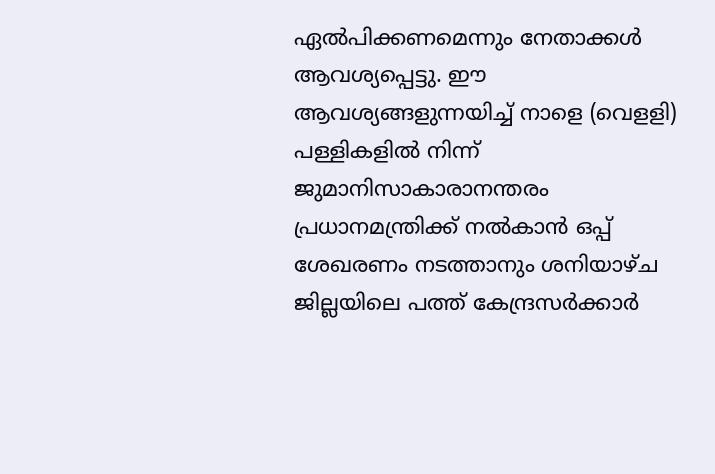ഏല്‍പിക്കണമെന്നും നേതാക്കള്‍ ആവശ്യപ്പെട്ടു. ഈ ആവശ്യങ്ങളുന്നയിച്ച് നാളെ (വെളളി) പള്ളികളില്‍ നിന്ന് ജുമാനിസാകാരാനന്തരം പ്രധാനമന്ത്രിക്ക് നല്‍കാന്‍ ഒപ്പ് ശേഖരണം നടത്താനും ശനിയാഴ്ച ജില്ലയിലെ പത്ത് കേന്ദ്രസര്‍ക്കാര്‍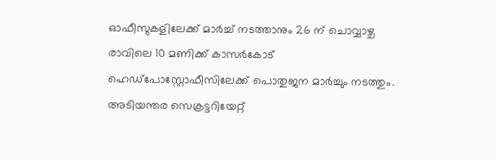ഓഫീസുകളിലേക്ക് മാര്‍ച്ച് നടത്താനും 26 ന് ചൊവ്വാഴ്ച രാവിലെ 10 മണിക്ക് കാസര്‍കോട് ഹെഡ്‌പോസ്റ്റോഫീസിലേക്ക് പൊതുജന മാര്‍ച്ചും നടത്തും. അടിയന്തര സെക്രട്ടറിയേറ്റ്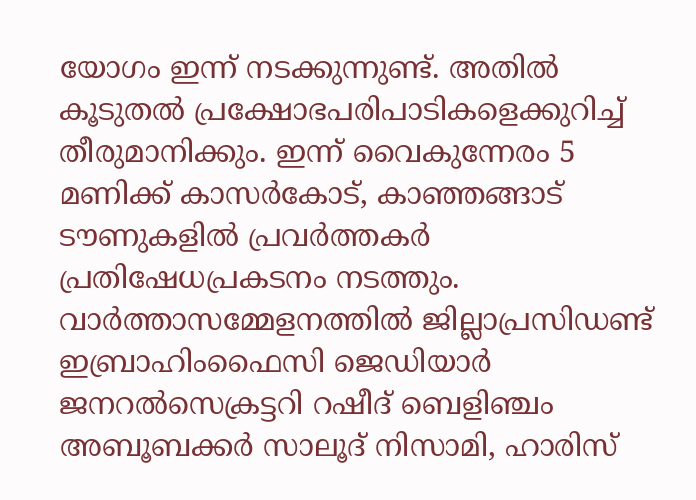യോഗം ഇന്ന് നടക്കുന്നുണ്ട്. അതില്‍ കൂടുതല്‍ പ്രക്ഷോഭപരിപാടികളെക്കുറിച്ച് തീരുമാനിക്കും. ഇന്ന് വൈകുന്നേരം 5 മണിക്ക് കാസര്‍കോട്, കാഞ്ഞങ്ങാട് ടൗണുകളില്‍ പ്രവര്‍ത്തകര്‍ പ്രതിഷേധപ്രകടനം നടത്തും. വാര്‍ത്താസമ്മേളനത്തില്‍ ജില്ലാപ്രസിഡണ്ട് ഇബ്രാഹിംഫൈസി ജെഡിയാര്‍ ജനറല്‍സെക്രട്ടറി റഷീദ് ബെളിഞ്ചം അബൂബക്കര്‍ സാലൂദ് നിസാമി, ഹാരിസ്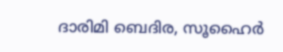ദാരിമി ബെദിര, സൂഹൈര്‍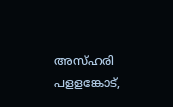അസ്ഹരി പളളങ്കോട്,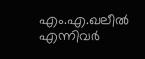എം.എ.ഖലീല്‍ എന്നിവര്‍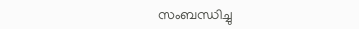സംബന്ധിച്ചു